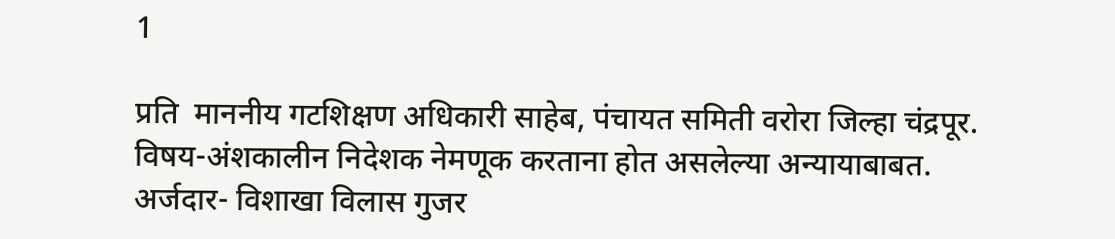1

प्रति  माननीय गटशिक्षण अधिकारी साहेब, पंचायत समिती वरोरा जिल्हा चंद्रपूर. विषय-अंशकालीन निदेशक नेमणूक करताना होत असलेल्या अन्यायाबाबत. अर्जदार- विशाखा विलास गुजर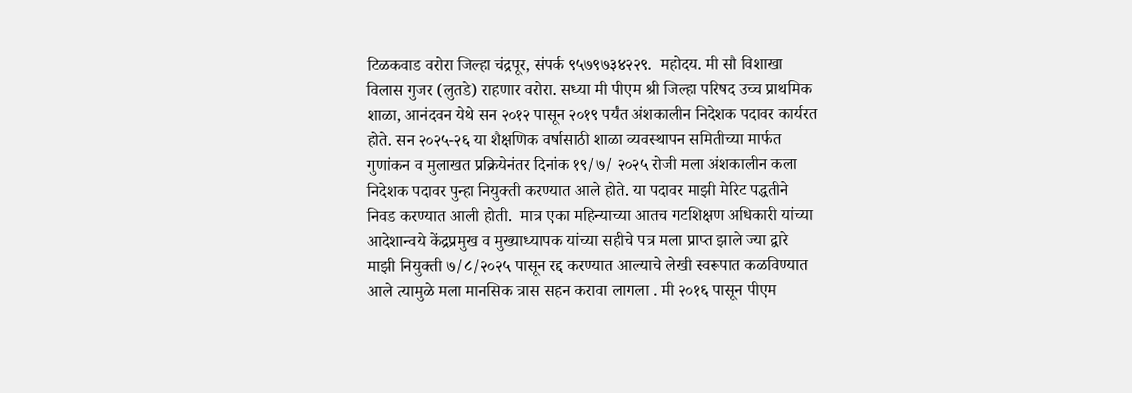टिळकवाड वरोरा जिल्हा चंद्रपूर, संपर्क ९५७९७३४२२९.  महोदय. मी सौ विशाखा विलास गुजर (लुतडे) राहणार वरोरा. सध्या मी पीएम श्री जिल्हा परिषद उच्च प्राथमिक शाळा, आनंदवन येथे सन २०१२ पासून २०१९ पर्यंत अंशकालीन निदेशक पदावर कार्यरत होते. सन २०२५-२६ या शैक्षणिक वर्षासाठी शाळा व्यवस्थापन समितीच्या मार्फत गुणांकन व मुलाखत प्रक्रियेनंतर दिनांक १९/७/ २०२५ रोजी मला अंशकालीन कला निदेशक पदावर पुन्हा नियुक्ती करण्यात आले होते. या पदावर माझी मेरिट पद्धतीने निवड करण्यात आली होती.  मात्र एका महिन्याच्या आतच गटशिक्षण अधिकारी यांच्या आदेशान्वये केंद्रप्रमुख व मुख्याध्यापक यांच्या सहीचे पत्र मला प्राप्त झाले ज्या द्वारे माझी नियुक्ती ७/८/२०२५ पासून रद्द करण्यात आल्याचे लेखी स्वरूपात कळविण्यात आले त्यामुळे मला मानसिक त्रास सहन करावा लागला . मी २०१६ पासून पीएम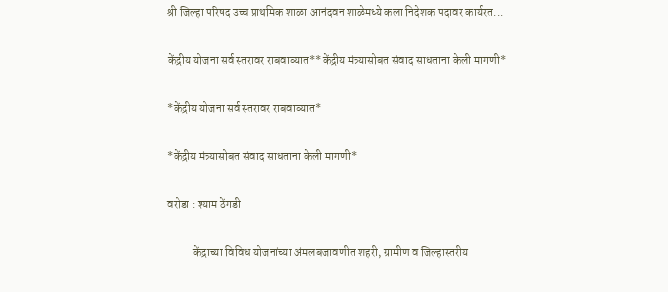श्री जिल्हा परिषद उच्च प्राथमिक शाळा आनंदवन शाळेमध्ये कला निदेशक पदावर कार्यरत...

केंद्रीय योजना सर्व स्तरावर राबवाव्यात**केंद्रीय मंत्र्यासोबत संवाद साधताना केली मागणी*

*केंद्रीय योजना सर्व स्तरावर राबवाव्यात*

*केंद्रीय मंत्र्यासोबत संवाद साधताना केली मागणी*

वरोडा : श्याम ठेंगडी

           केंद्राच्या विविध योजनांच्या अंमलबजावणीत शहरी, ग्रामीण व जिल्हास्तरीय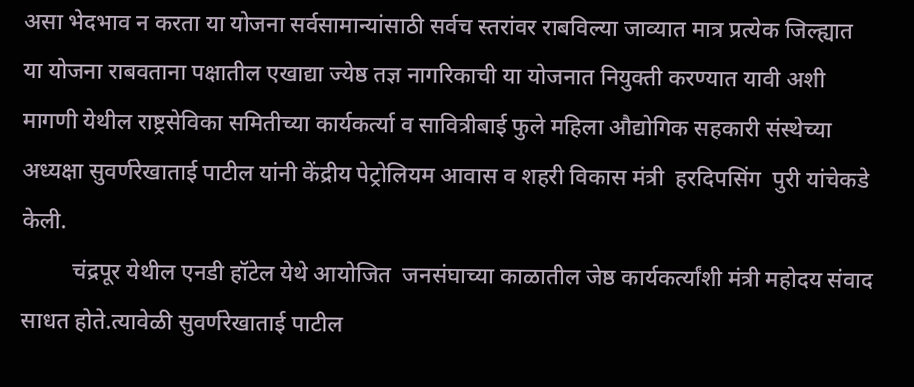असा भेदभाव न करता या योजना सर्वसामान्यांसाठी सर्वच स्तरांवर राबविल्या जाव्यात मात्र प्रत्येक जिल्ह्यात या योजना राबवताना पक्षातील एखाद्या ज्येष्ठ तज्ञ नागरिकाची या योजनात नियुक्ती करण्यात यावी अशी मागणी येथील राष्ट्रसेविका समितीच्या कार्यकर्त्या व सावित्रीबाई फुले महिला औद्योगिक सहकारी संस्थेच्या अध्यक्षा सुवर्णरेखाताई पाटील यांनी केंद्रीय पेट्रोलियम आवास व शहरी विकास मंत्री  हरदिपसिंग  पुरी यांचेकडे केली.
         चंद्रपूर येथील एनडी हॉटेल येथे आयोजित  जनसंघाच्या काळातील जेष्ठ कार्यकर्त्यांशी मंत्री महोदय संवाद साधत होते.त्यावेळी सुवर्णरेखाताई पाटील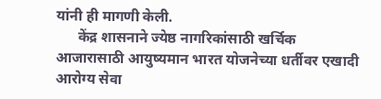यांनी ही मागणी केली.
      केंद्र शासनाने ज्येष्ठ नागरिकांसाठी खर्चिक आजारासाठी आयुष्यमान भारत योजनेच्या धर्तीवर एखादी आरोग्य सेवा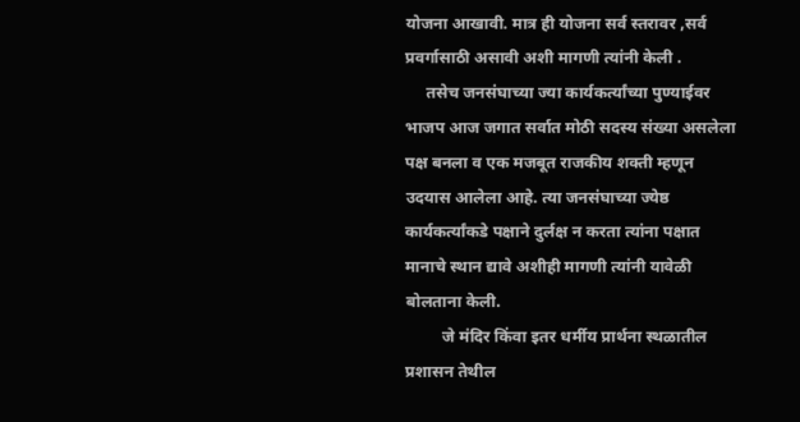योजना आखावी. मात्र ही योजना सर्व स्तरावर ,सर्व प्रवर्गासाठी असावी अशी मागणी त्यांनी केली .
     तसेच जनसंघाच्या ज्या कार्यकर्त्यांच्या पुण्याईवर भाजप आज जगात सर्वात मोठी सदस्य संख्या असलेला पक्ष बनला व एक मजबूत राजकीय शक्ती म्हणून उदयास आलेला आहे. त्या जनसंघाच्या ज्येष्ठ कार्यकर्त्यांकडे पक्षाने दुर्लक्ष न करता त्यांना पक्षात मानाचे स्थान द्यावे अशीही मागणी त्यांनी यावेळी बोलताना केली.
         जे मंदिर किंवा इतर धर्मीय प्रार्थना स्थळातील प्रशासन तेथील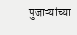पुजाऱ्यांच्या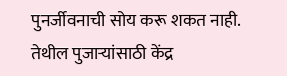पुनर्जीवनाची सोय करू शकत नाही.  तेथील पुजाऱ्यांसाठी केंद्र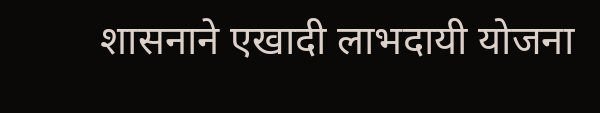शासनाने एखादी लाभदायी योजना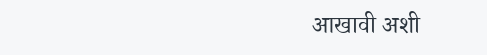आखावी अशी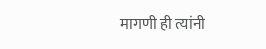मागणी ही त्यांनी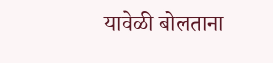यावेळी बोलताना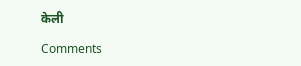केली

Comments